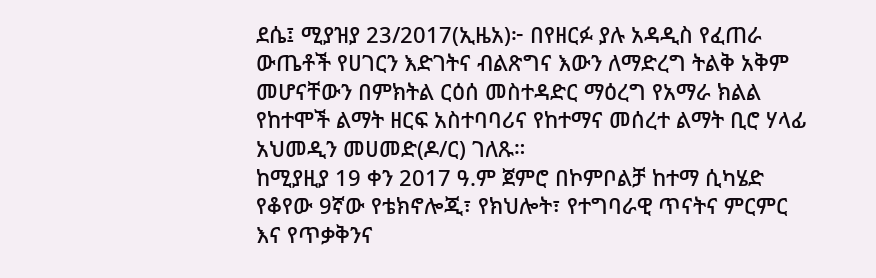ደሴ፤ ሚያዝያ 23/2017(ኢዜአ)፦ በየዘርፉ ያሉ አዳዲስ የፈጠራ ውጤቶች የሀገርን እድገትና ብልጽግና እውን ለማድረግ ትልቅ አቅም መሆናቸውን በምክትል ርዕሰ መስተዳድር ማዕረግ የአማራ ክልል የከተሞች ልማት ዘርፍ አስተባባሪና የከተማና መሰረተ ልማት ቢሮ ሃላፊ አህመዲን መሀመድ(ዶ/ር) ገለጹ።
ከሚያዚያ 19 ቀን 2017 ዓ.ም ጀምሮ በኮምቦልቻ ከተማ ሲካሄድ የቆየው 9ኛው የቴክኖሎጂ፣ የክህሎት፣ የተግባራዊ ጥናትና ምርምር እና የጥቃቅንና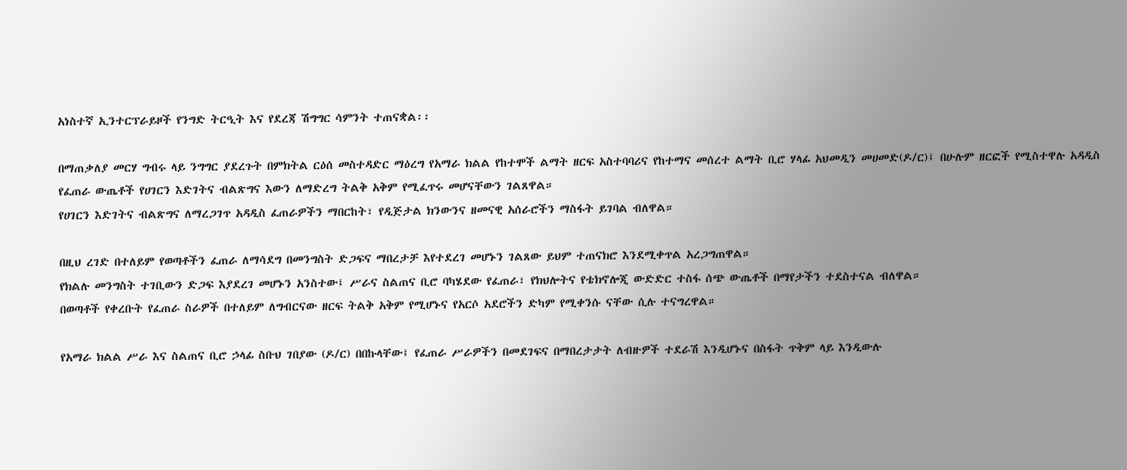አነስተኛ ኢንተርፕራይዞች የንግድ ትርዒት እና የደረጃ ሽግግር ሳምንት ተጠናቋል፡፡

በማጠቃለያ መርሃ ግብሩ ላይ ንግግር ያደረጉት በምክትል ርዕሰ መስተዳድር ማዕረግ የአማራ ክልል የከተሞች ልማት ዘርፍ አስተባባሪና የከተማና መሰረተ ልማት ቢሮ ሃላፊ አህመዲን መሀመድ(ዶ/ር)፤ በሁሉም ዘርፎች የሚስተዋሉ አዳዲስ የፈጠራ ውጤቶች የሀገርን እድገትና ብልጽግና እውን ለማድረግ ትልቅ አቅም የሚፈጥሩ መሆናቸውን ገልጸዋል።
የሀገርን እድገትና ብልጽግና ለማረጋገጥ አዳዲስ ፈጠራዎችን ማበርከት፣ የዲጅታል ክንውንና ዘመናዊ አሰራሮችን ማስፋት ይገባል ብለዋል።

በዚህ ረገድ በተለይም የወጣቶችን ፈጠራ ለማሳደግ በመንግስት ድጋፍና ማበረታቻ እየተደረገ መሆኑን ገልጸው ይህም ተጠናክሮ እንደሚቀጥል አረጋግጠዋል።
የክልሉ መንግስት ተገቢውን ድጋፍ እያደረገ መሆኑን አንስተው፤ ሥራና ስልጠና ቢሮ ባካሄደው የፈጠራ፣ የክህሎትና የቴክኖሎጂ ውድድር ተስፋ ሰጭ ውጤቶች በማየታችን ተደስተናል ብለዋል።
በወጣቶች የቀረቡት የፈጠራ ስራዎች በተለይም ለግብርናው ዘርፍ ትልቅ አቅም የሚሆኑና የአርሶ አደሮችን ድካም የሚቀንሱ ናቸው ሲሉ ተናግረዋል።

የአማራ ክልል ሥራ እና ስልጠና ቢሮ ኃላፊ ስቡህ ገበያው (ዶ/ር) በበኩላቸው፤ የፈጠራ ሥራዎችን በመደገፍና በማበረታታት ለብዙዎች ተደራሽ እንዲሆኑና በስፋት ጥቅም ላይ እንዲውሉ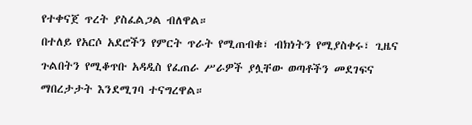የተቀናጀ ጥረት ያስፈልጋል ብለዋል።
በተለይ የአርሶ አደሮችን የምርት ጥራት የሚጠብቁ፣ ብክነትን የሚያስቀሩ፣ ጊዜና ጉልበትን የሚቆጥቡ አዳዲስ የፈጠራ ሥራዎች ያሏቸው ወጣቶችን መደገፍና ማበረታታት እንደሚገባ ተናግረዋል።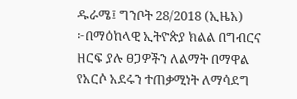ዱራሜ፤ ግንቦት 28/2018 (ኢዜአ) ፦በማዕከላዊ ኢትዮጵያ ክልል በግብርና ዘርፍ ያሉ ፀጋዎችን ለልማት በማዋል የአርሶ አደሩን ተጠቃሚነት ለማሳደግ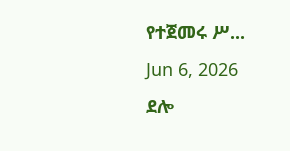የተጀመሩ ሥ...
Jun 6, 2026
ደሎ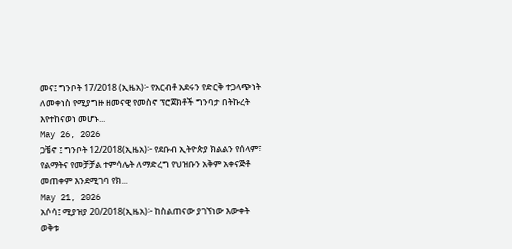መና፤ ግንቦት 17/2018 (ኢዜአ)፦ የአርብቶ አደሩን የድርቅ ተጋላጭነት ለመቀነስ የሚያግዙ ዘመናዊ የመስኖ ፕሮጀክቶች ግንባታ በትኩረት እየተከናወነ መሆኑ...
May 26, 2026
ጋቼኖ ፤ ግንቦት 12/2018(ኢዜአ)፦ የደቡብ ኢትዮጵያ ክልልን የሰላም፣ የልማትና የመቻቻል ተምሳሌት ለማድረግ የህዝቡን አቅም አቀናጅቶ መጠቀም እንደሚገባ የክ...
May 21, 2026
አሶሳ፤ ሚያዝያ 20/2018(ኢዜአ)፦ ከስልጠናው ያገኘነው እውቀት ወቅቱ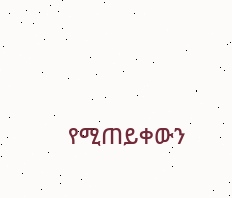የሚጠይቀውን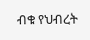ብቁ የህብረት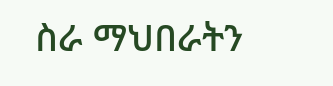ስራ ማህበራትን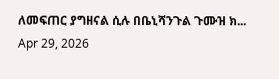ለመፍጠር ያግዘናል ሲሉ በቤኒሻንጉል ጉሙዝ ክ...
Apr 29, 2026